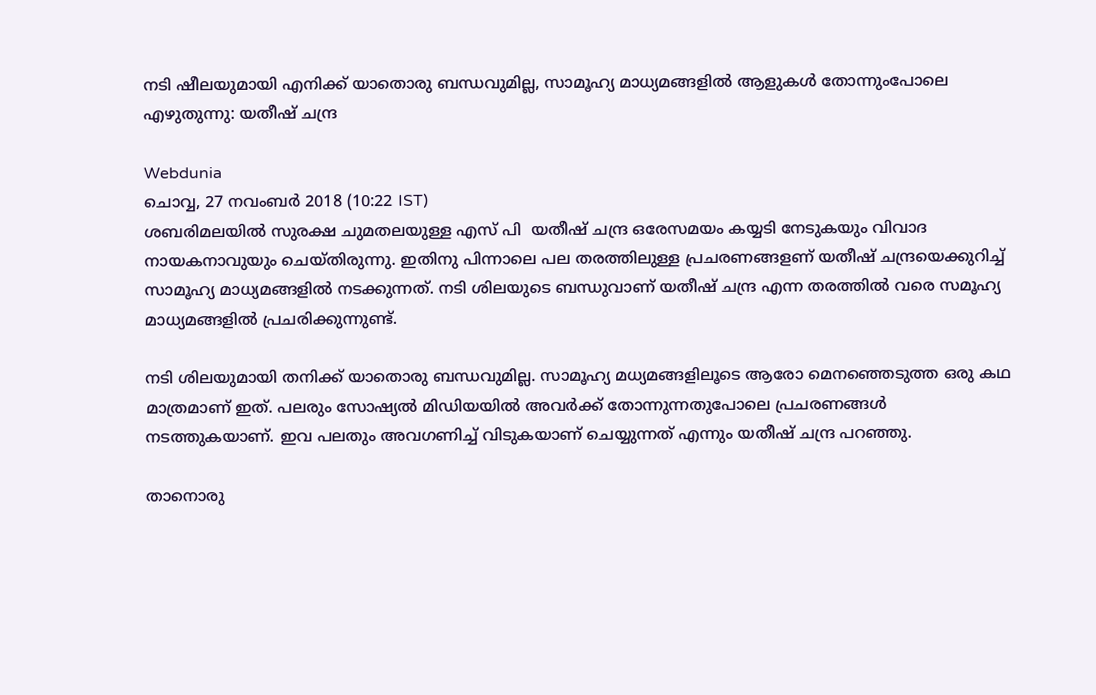നടി ഷീലയുമായി എനിക്ക് യാതൊരു ബന്ധവുമില്ല, സാമൂഹ്യ മാധ്യമങ്ങളിൽ ആളുകൾ തോന്നുംപോലെ എഴുതുന്നു: യതീഷ് ചന്ദ്ര

Webdunia
ചൊവ്വ, 27 നവം‌ബര്‍ 2018 (10:22 IST)
ശബരിമലയിൽ സുരക്ഷ ചുമതലയുള്ള എസ് പി  യതീഷ് ചന്ദ്ര ഒരേസമയം കയ്യടി നേടുകയും വിവാദ നായകനാ‍വുയും ചെയ്തിരുന്നു. ഇതിനു പിന്നാലെ പല തരത്തിലുള്ള പ്രചരണങ്ങളണ് യതീഷ് ചന്ദ്രയെക്കുറിച്ച് സാമൂഹ്യ മാധ്യമങ്ങളിൽ നടക്കുന്നത്. നടി ശിലയുടെ ബന്ധുവാണ് യതീഷ് ചന്ദ്ര എന്ന തരത്തിൽ വരെ സമൂഹ്യ മാധ്യമങ്ങളിൽ പ്രചരിക്കുന്നുണ്ട്.

നടി ശിലയുമായി തനിക്ക് യാതൊരു ബന്ധവുമില്ല. സാമൂഹ്യ മധ്യമങ്ങളിലൂടെ ആരോ മെനഞ്ഞെടുത്ത ഒരു കഥ മാത്രമാണ് ഇത്. പലരും സോഷ്യൽ മിഡിയയിൽ അവർക്ക് തോന്നുന്നതുപോലെ പ്രചരണങ്ങൾ നടത്തുകയാണ്. ഇവ പലതും അവഗണിച്ച് വിടുകയാണ് ചെയ്യുന്നത് എന്നും യതീഷ് ചന്ദ്ര പറഞ്ഞു.

താനൊരു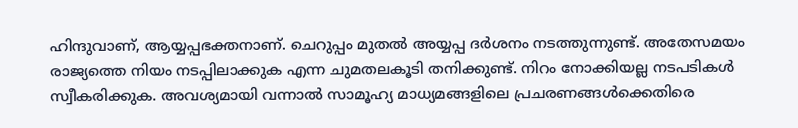ഹിന്ദുവാണ്, ആയ്യപ്പഭക്തനാണ്. ചെറുപ്പം മുതൽ അയ്യപ്പ ദർശനം നടത്തുന്നുണ്ട്. അതേസമയം രാജ്യത്തെ നിയം നടപ്പിലാക്കുക എന്ന ചുമതലകൂടി തനിക്കുണ്ട്. നിറം നോക്കിയല്ല നടപടികൾ സ്വീകരിക്കുക. അവശ്യമായി വന്നാൽ സാമൂഹ്യ മാധ്യമങ്ങളിലെ പ്രചരണങ്ങൾക്കെതിരെ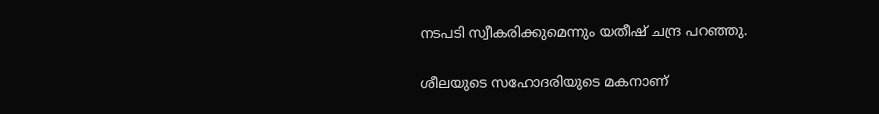നടപടി സ്വീകരിക്കുമെന്നും യതീഷ് ചന്ദ്ര പറഞ്ഞു.

ശീലയുടെ സഹോദരിയുടെ മകനാണ്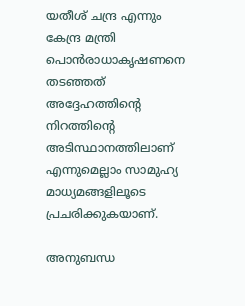യതീശ് ചന്ദ്ര എന്നും കേന്ദ്ര മന്ത്രി പൊൻ‌രാധാകൃഷണനെ തടഞ്ഞത് അദ്ദേഹത്തിന്റെ നിറത്തിന്റെ അടിസ്ഥാനത്തിലാണ് എന്നുമെല്ലാം സാമുഹ്യ മാധ്യമങ്ങളിലൂടെ പ്രചരിക്കുകയാണ്.

അനുബന്ധ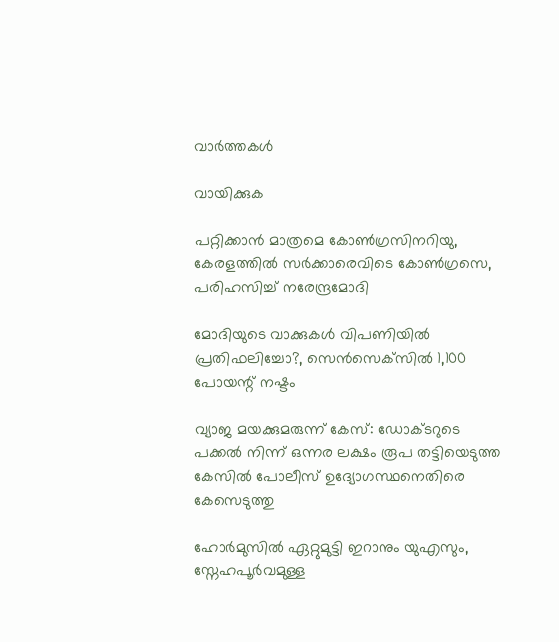വാര്‍ത്തകള്‍

വായിക്കുക

പറ്റിക്കാൻ മാത്രമെ കോൺഗ്രസിനറിയു, കേരളത്തിൽ സർക്കാരെവിടെ കോൺഗ്രസെ, പരിഹസിച്ച് നരേന്ദ്രമോദി

മോദിയുടെ വാക്കുകള്‍ വിപണിയില്‍ പ്രതിഫലിച്ചോ?, സെന്‍സെക്‌സില്‍ 1,100 പോയന്റ് നഷ്ടം

വ്യാജ മയക്കുമരുന്ന് കേസ്: ഡോക്ടറുടെ പക്കല്‍ നിന്ന് ഒന്നര ലക്ഷം രൂപ തട്ടിയെടുത്ത കേസില്‍ പോലീസ് ഉദ്യോഗസ്ഥനെതിരെ കേസെടുത്തു

ഹോർമുസിൽ ഏറ്റുമുട്ടി ഇറാനും യുഎസും, സ്നേഹപൂർവമുള്ള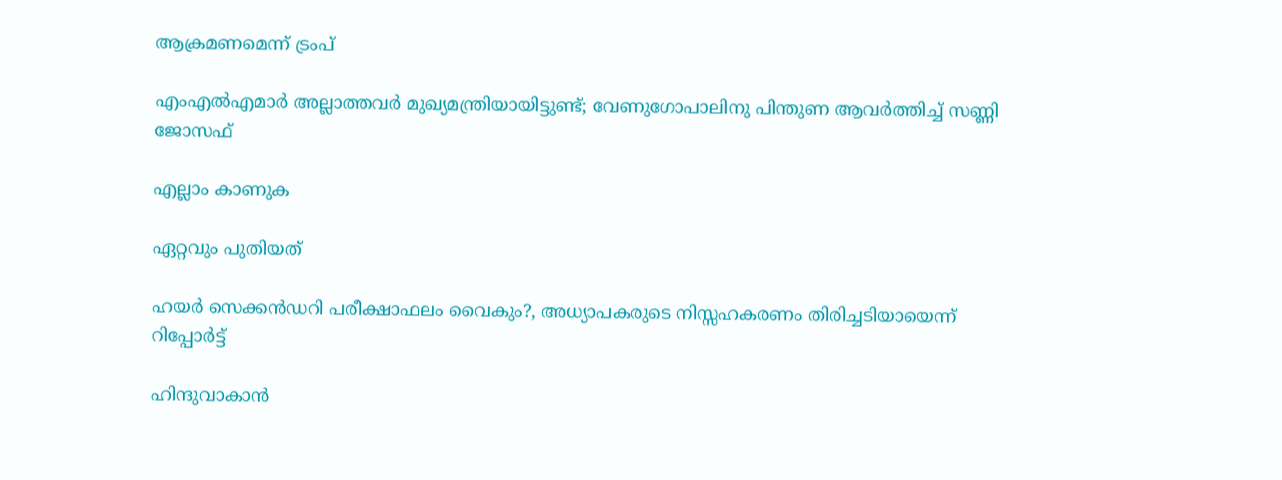ആക്രമണമെന്ന് ട്രംപ്

എംഎൽഎമാർ അല്ലാത്തവർ മുഖ്യമന്ത്രിയായിട്ടുണ്ട്; വേണുഗോപാലിനു പിന്തുണ ആവർത്തിച്ച് സണ്ണി ജോസഫ്

എല്ലാം കാണുക

ഏറ്റവും പുതിയത്

ഹയർ സെക്കൻഡറി പരീക്ഷാഫലം വൈകും?, അധ്യാപകരുടെ നിസ്സഹകരണം തിരിച്ചടിയായെന്ന് റിപ്പോർട്ട്

ഹിന്ദുവാകാൻ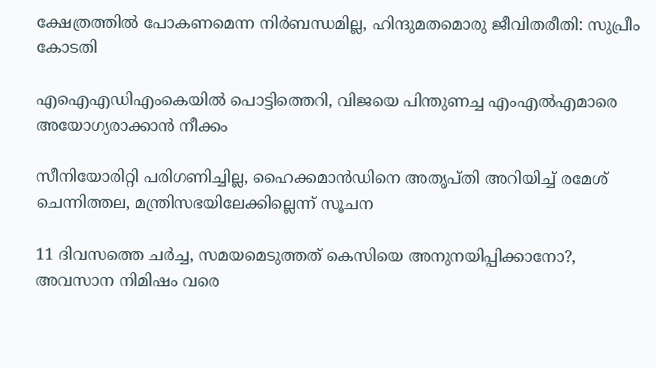ക്ഷേത്രത്തിൽ പോകണമെന്ന നിർബന്ധമില്ല, ഹിന്ദുമതമൊരു ജീവിതരീതി: സുപ്രീം കോടതി

എഐഎഡിഎംകെയിൽ പൊട്ടിത്തെറി, വിജയെ പിന്തുണച്ച എംഎൽഎമാരെ അയോഗ്യരാക്കാൻ നീക്കം

സീനിയോരിറ്റി പരിഗണിച്ചില്ല, ഹൈക്കമാൻഡിനെ അതൃപ്തി അറിയിച്ച് രമേശ് ചെന്നിത്തല, മന്ത്രിസഭയിലേക്കില്ലെന്ന് സൂചന

11 ദിവസത്തെ ചർച്ച, സമയമെടുത്തത് കെസിയെ അനുനയിപ്പിക്കാനോ?, അവസാന നിമിഷം വരെ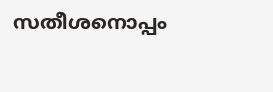സതീശനൊപ്പം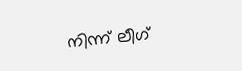നിന്ന് ലീഗ്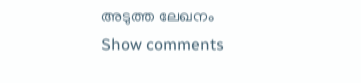അടുത്ത ലേഖനം
Show comments